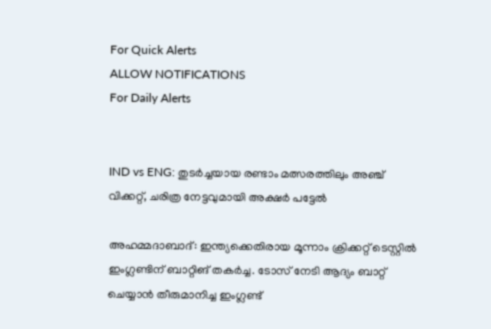For Quick Alerts
ALLOW NOTIFICATIONS
For Daily Alerts


IND vs ENG: തുടര്‍ച്ചയായ രണ്ടാം മത്സരത്തിലും അഞ്ച് വിക്കറ്റ്, ചരിത്ര നേട്ടവുമായി അക്ഷര്‍ പട്ടേല്‍

അഹമ്മദാബാദ്: ഇന്ത്യക്കെതിരായ മൂന്നാം ക്രിക്കറ്റ് ടെസ്റ്റില്‍ ഇംഗ്ലണ്ടിന് ബാറ്റിങ് തകര്‍ച്ച. ടോസ് നേടി ആദ്യം ബാറ്റ് ചെയ്യാന്‍ തീരുമാനിച്ച ഇംഗ്ലണ്ട്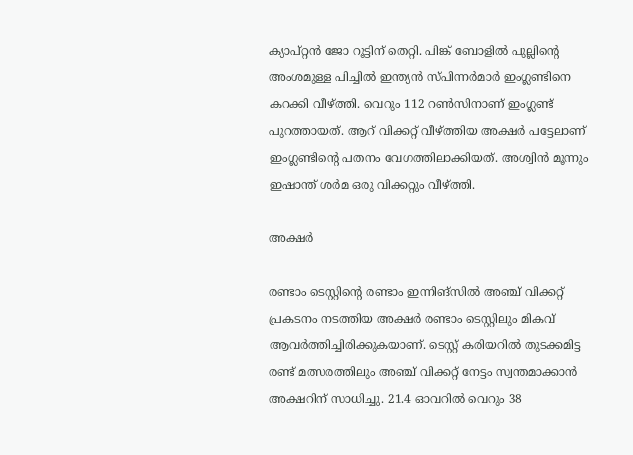ക്യാപ്റ്റന്‍ ജോ റൂട്ടിന് തെറ്റി. പിങ്ക് ബോളില്‍ പുല്ലിന്റെ അംശമുള്ള പിച്ചില്‍ ഇന്ത്യന്‍ സ്പിന്നര്‍മാര്‍ ഇംഗ്ലണ്ടിനെ കറക്കി വീഴ്ത്തി. വെറും 112 റണ്‍സിനാണ് ഇംഗ്ലണ്ട് പുറത്തായത്. ആറ് വിക്കറ്റ് വീഴ്ത്തിയ അക്ഷര്‍ പട്ടേലാണ് ഇംഗ്ലണ്ടിന്റെ പതനം വേഗത്തിലാക്കിയത്. അശ്വിന്‍ മൂന്നും ഇഷാന്ത് ശര്‍മ ഒരു വിക്കറ്റും വീഴ്ത്തി.

അക്ഷര്‍

രണ്ടാം ടെസ്റ്റിന്റെ രണ്ടാം ഇന്നിങ്‌സില്‍ അഞ്ച് വിക്കറ്റ് പ്രകടനം നടത്തിയ അക്ഷര്‍ രണ്ടാം ടെസ്റ്റിലും മികവ് ആവര്‍ത്തിച്ചിരിക്കുകയാണ്. ടെസ്റ്റ് കരിയറില്‍ തുടക്കമിട്ട രണ്ട് മത്സരത്തിലും അഞ്ച് വിക്കറ്റ് നേട്ടം സ്വന്തമാക്കാന്‍ അക്ഷറിന് സാധിച്ചു. 21.4 ഓവറില്‍ വെറും 38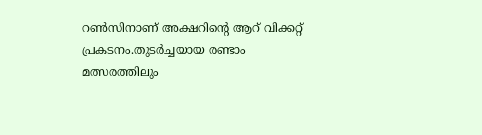റണ്‍സിനാണ് അക്ഷറിന്റെ ആറ് വിക്കറ്റ് പ്രകടനം.തുടര്‍ച്ചയായ രണ്ടാം മത്സരത്തിലും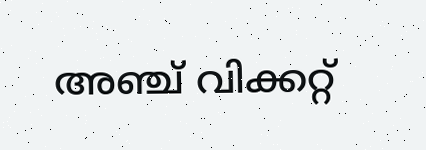അഞ്ച് വിക്കറ്റ്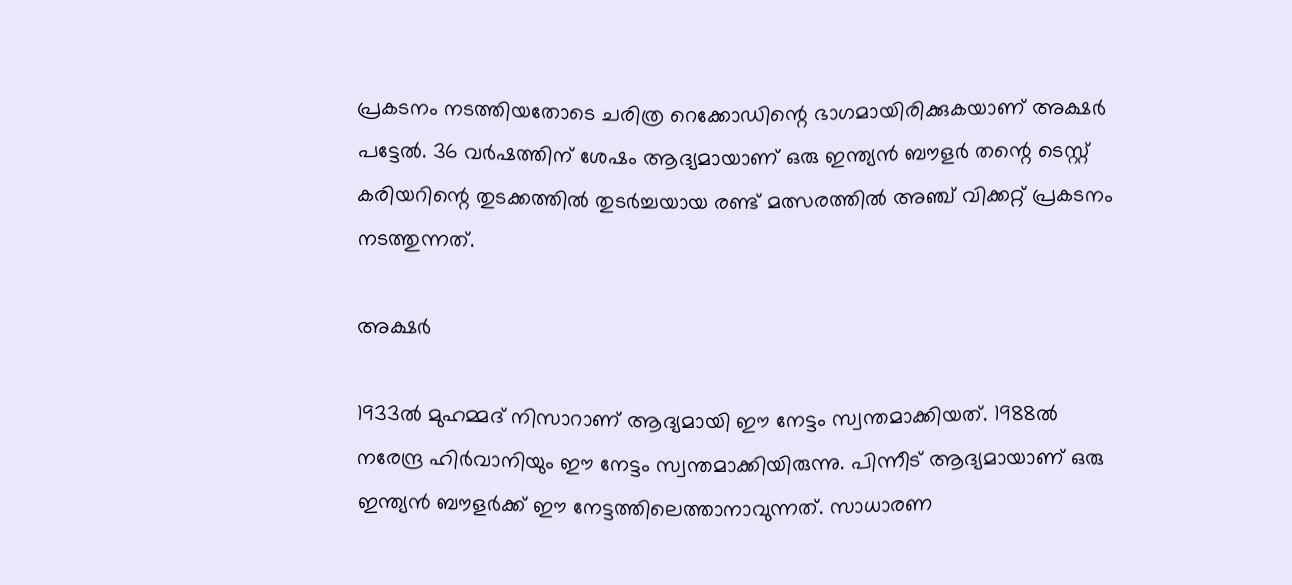പ്രകടനം നടത്തിയതോടെ ചരിത്ര റെക്കോഡിന്റെ ഭാഗമായിരിക്കുകയാണ് അക്ഷര്‍ പട്ടേല്‍. 36 വര്‍ഷത്തിന് ശേഷം ആദ്യമായാണ് ഒരു ഇന്ത്യന്‍ ബൗളര്‍ തന്റെ ടെസ്റ്റ് കരിയറിന്റെ തുടക്കത്തില്‍ തുടര്‍ച്ചയായ രണ്ട് മത്സരത്തില്‍ അഞ്ച് വിക്കറ്റ് പ്രകടനം നടത്തുന്നത്.

അക്ഷര്‍

1933ല്‍ മുഹമ്മദ് നിസാറാണ് ആദ്യമായി ഈ നേട്ടം സ്വന്തമാക്കിയത്. 1988ല്‍ നരേന്ദ്ര ഹിര്‍വാനിയും ഈ നേട്ടം സ്വന്തമാക്കിയിരുന്നു. പിന്നീട് ആദ്യമായാണ് ഒരു ഇന്ത്യന്‍ ബൗളര്‍ക്ക് ഈ നേട്ടത്തിലെത്താനാവുന്നത്. സാധാരണ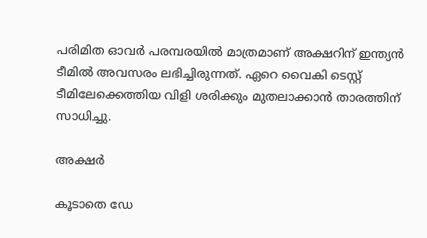പരിമിത ഓവര്‍ പരമ്പരയില്‍ മാത്രമാണ് അക്ഷറിന് ഇന്ത്യന്‍ ടീമില്‍ അവസരം ലഭിച്ചിരുന്നത്. ഏറെ വൈകി ടെസ്റ്റ് ടീമിലേക്കെത്തിയ വിളി ശരിക്കും മുതലാക്കാന്‍ താരത്തിന് സാധിച്ചു.

അക്ഷര്‍

കൂടാതെ ഡേ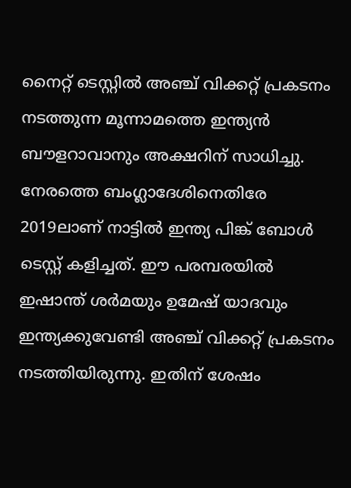നൈറ്റ് ടെസ്റ്റില്‍ അഞ്ച് വിക്കറ്റ് പ്രകടനം നടത്തുന്ന മൂന്നാമത്തെ ഇന്ത്യന്‍ ബൗളറാവാനും അക്ഷറിന് സാധിച്ചു. നേരത്തെ ബംഗ്ലാദേശിനെതിരേ 2019ലാണ് നാട്ടില്‍ ഇന്ത്യ പിങ്ക് ബോള്‍ ടെസ്റ്റ് കളിച്ചത്. ഈ പരമ്പരയില്‍ ഇഷാന്ത് ശര്‍മയും ഉമേഷ് യാദവും ഇന്ത്യക്കുവേണ്ടി അഞ്ച് വിക്കറ്റ് പ്രകടനം നടത്തിയിരുന്നു. ഇതിന് ശേഷം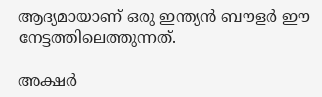ആദ്യമായാണ് ഒരു ഇന്ത്യന്‍ ബൗളര്‍ ഈ നേട്ടത്തിലെത്തുന്നത്.

അക്ഷര്‍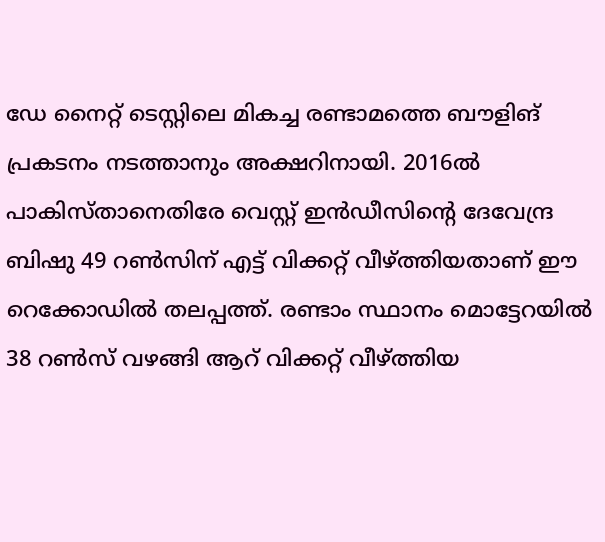ഡേ നൈറ്റ് ടെസ്റ്റിലെ മികച്ച രണ്ടാമത്തെ ബൗളിങ് പ്രകടനം നടത്താനും അക്ഷറിനായി. 2016ല്‍ പാകിസ്താനെതിരേ വെസ്റ്റ് ഇന്‍ഡീസിന്റെ ദേവേന്ദ്ര ബിഷു 49 റണ്‍സിന് എട്ട് വിക്കറ്റ് വീഴ്ത്തിയതാണ് ഈ റെക്കോഡില്‍ തലപ്പത്ത്. രണ്ടാം സ്ഥാനം മൊട്ടേറയില്‍ 38 റണ്‍സ് വഴങ്ങി ആറ് വിക്കറ്റ് വീഴ്ത്തിയ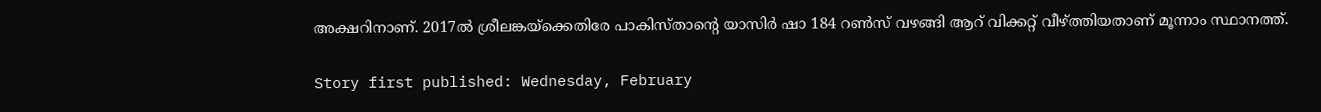അക്ഷറിനാണ്. 2017ല്‍ ശ്രീലങ്കയ്‌ക്കെതിരേ പാകിസ്താന്റെ യാസിര്‍ ഷാ 184 റണ്‍സ് വഴങ്ങി ആറ് വിക്കറ്റ് വീഴ്ത്തിയതാണ് മൂന്നാം സ്ഥാനത്ത്.

Story first published: Wednesday, February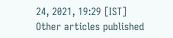24, 2021, 19:29 [IST]
Other articles published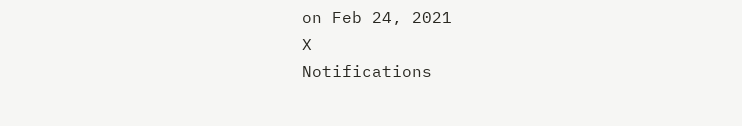on Feb 24, 2021
X
Notifications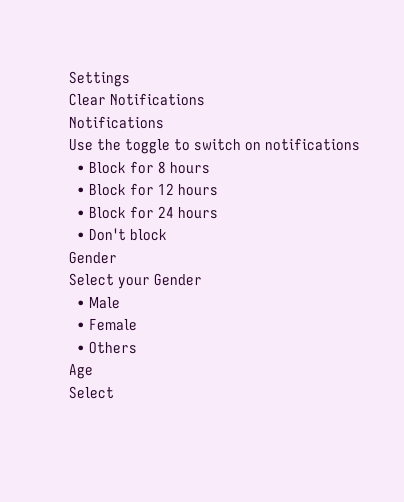Settings
Clear Notifications
Notifications
Use the toggle to switch on notifications
  • Block for 8 hours
  • Block for 12 hours
  • Block for 24 hours
  • Don't block
Gender
Select your Gender
  • Male
  • Female
  • Others
Age
Select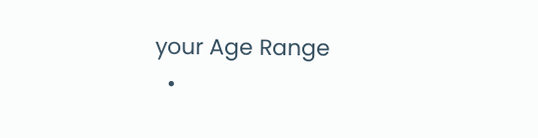your Age Range
  •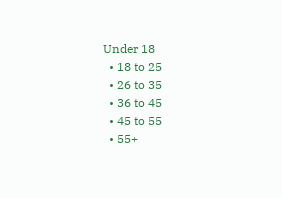Under 18
  • 18 to 25
  • 26 to 35
  • 36 to 45
  • 45 to 55
  • 55+